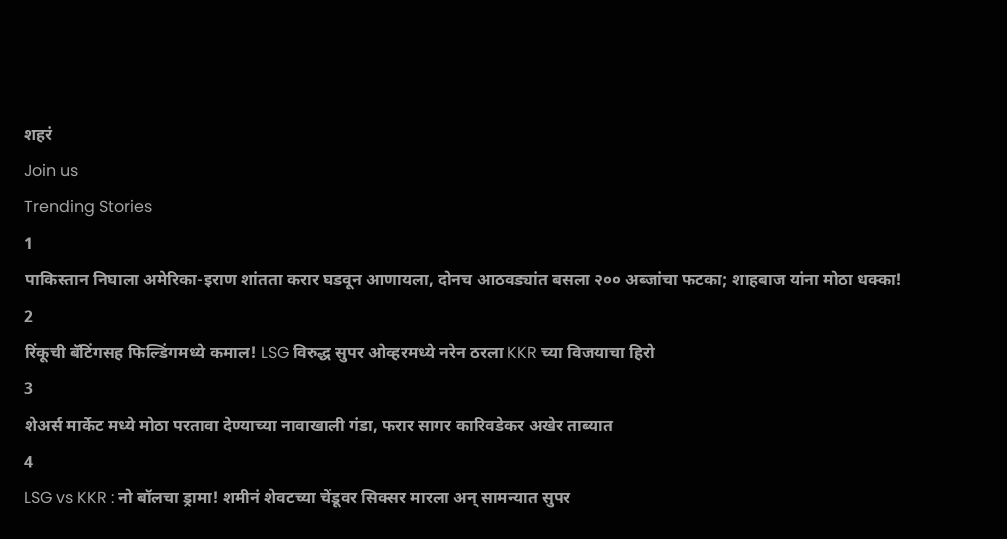शहरं
Join us
Trending Stories
1
पाकिस्तान निघाला अमेरिका-इराण शांतता करार घडवून आणायला, दोनच आठवड्यांत बसला २०० अब्जांचा फटका; शाहबाज यांना मोठा धक्का!
2
रिंकूची बॅटिंगसह फिल्डिंगमध्ये कमाल! LSG विरुद्ध सुपर ओव्हरमध्ये नरेन ठरला KKR च्या विजयाचा हिरो
3
शेअर्स मार्केट मध्ये मोठा परतावा देण्याच्या नावाखाली गंडा, फरार सागर कारिवडेकर अखेर ताब्यात
4
LSG vs KKR : नो बॉलचा ड्रामा! शमीनं शेवटच्या चेंडूवर सिक्सर मारला अन् सामन्यात सुपर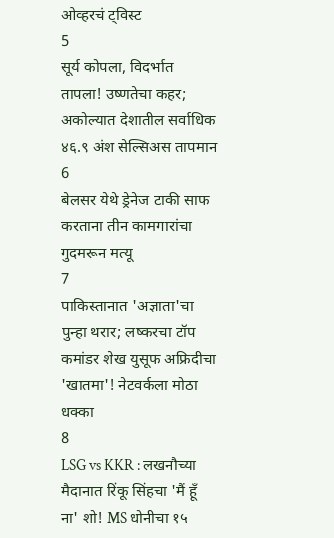ओव्हरचं ट्विस्ट
5
सूर्य कोपला, विदर्भात तापला! उष्णतेचा कहर; अकोल्यात देशातील सर्वाधिक ४६.९ अंश सेल्सिअस तापमान
6
बेलसर येथे ड्रेनेज टाकी साफ करताना तीन कामगारांचा गुदमरून मत्यू
7
पाकिस्तानात 'अज्ञाता'चा पुन्हा थरार; लष्करचा टॉप कमांडर शेख युसूफ अफ्रिदीचा 'खातमा'! नेटवर्कला मोठा धक्का
8
LSG vs KKR : लखनौच्या मैदानात रिंकू सिंहचा 'मैं हूँ ना' शो! MS धोनीचा १५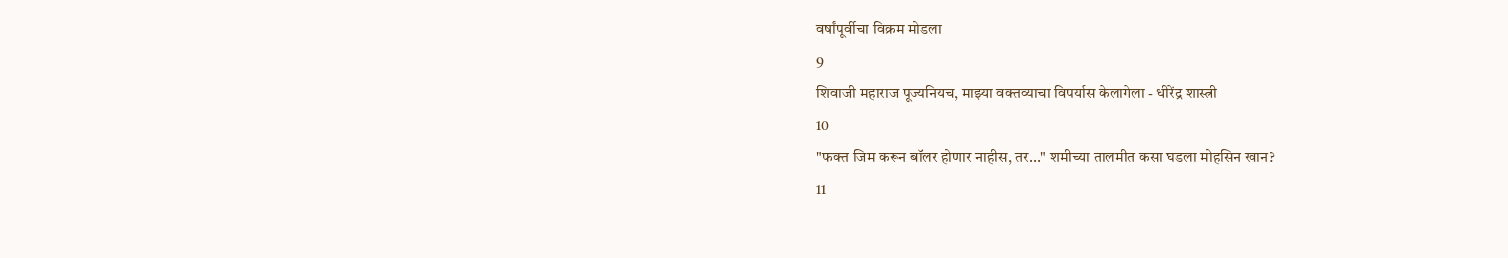वर्षांपूर्वीचा विक्रम मोडला
9
शिवाजी महाराज पूज्यनियच, माझ्या वक्तव्याचा विपर्यास केलागेला - धीरेंद्र शास्त्री
10
"फक्त जिम करून बॉलर होणार नाहीस, तर..." शमीच्या तालमीत कसा घडला मोहसिन खान?
11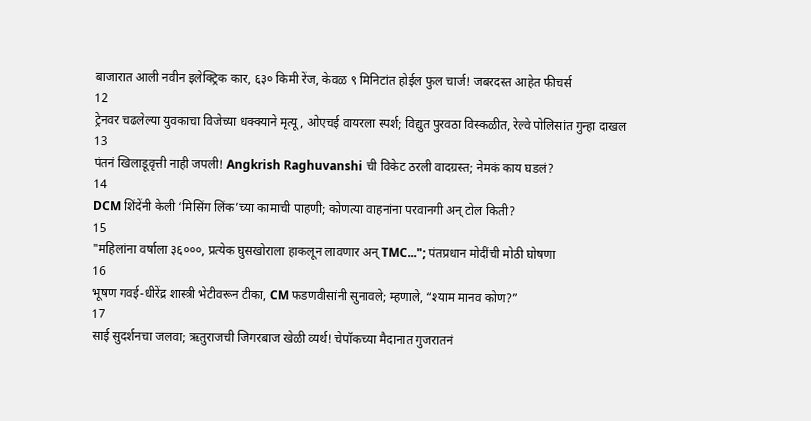बाजारात आली नवीन इलेक्ट्रिक कार, ६३० किमी रेंज, केवळ ९ मिनिटांत होईल फुल चार्ज! जबरदस्त आहेत फीचर्स
12
ट्रेनवर चढलेल्या युवकाचा विजेच्या धक्क्याने मृत्यू, ओएचई वायरला स्पर्श; विद्युत पुरवठा विस्कळीत, रेल्वे पोलिसांत गुन्हा दाखल
13
पंतनं खिलाडूवृत्ती नाही जपली! Angkrish Raghuvanshi ची विकेट ठरली वादग्रस्त; नेमकं काय घडलं?
14
DCM शिंदेंनी केली ‘मिसिंग लिंक’च्या कामाची पाहणी; कोणत्या वाहनांना परवानगी अन् टोल किती?
15
"महिलांना वर्षाला ३६०००, प्रत्येक घुसखोराला हाकलून लावणार अन् TMC..."; पंतप्रधान मोदींची मोठी घोषणा
16
भूषण गवई-धीरेंद्र शास्त्री भेटीवरून टीका, CM फडणवीसांनी सुनावले; म्हणाले, “श्याम मानव कोण?”
17
साई सुदर्शनचा जलवा; ऋतुराजची जिगरबाज खेळी व्यर्थ! चेपॉकच्या मैदानात गुजरातनं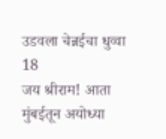उडवला चेन्नईचा धुव्वा
18
जय श्रीराम! आता मुंबईतून अयोध्या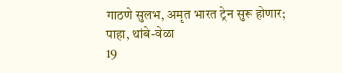गाठणे सुलभ, अमृत भारत ट्रेन सुरू होणार; पाहा, थांबे-वेळा
19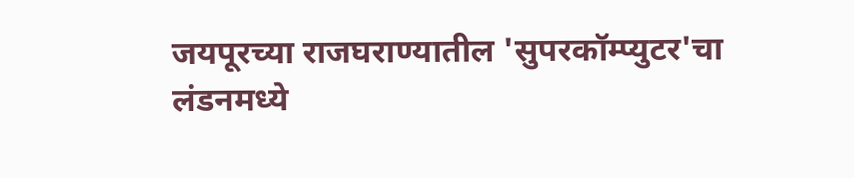जयपूरच्या राजघराण्यातील 'सुपरकॉम्प्युटर'चा लंडनमध्ये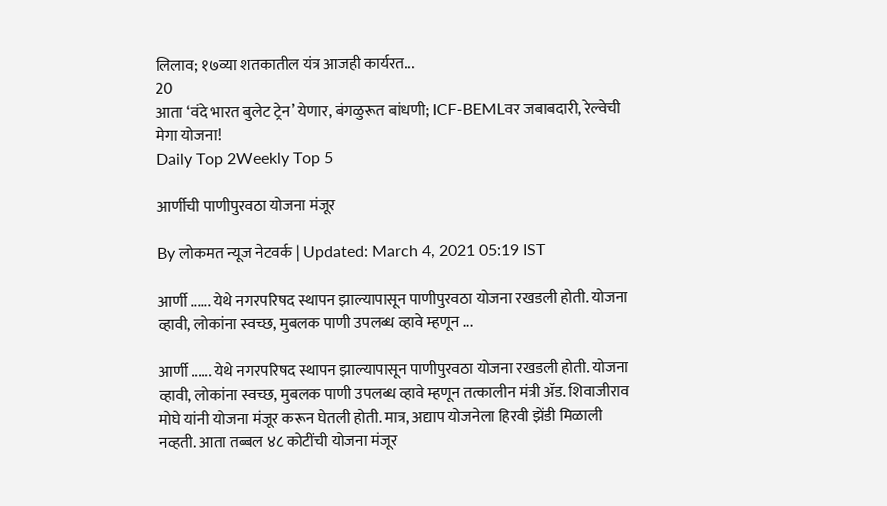लिलाव; १७व्या शतकातील यंत्र आजही कार्यरत...
20
आता ‘वंदे भारत बुलेट ट्रेन’ येणार, बंगळुरूत बांधणी; ICF-BEMLवर जबाबदारी, रेल्वेची मेगा योजना!
Daily Top 2Weekly Top 5

आर्णीची पाणीपुरवठा योजना मंजूर

By लोकमत न्यूज नेटवर्क | Updated: March 4, 2021 05:19 IST

आर्णी ...... येथे नगरपरिषद स्थापन झाल्यापासून पाणीपुरवठा योजना रखडली होती. योजना व्हावी, लोकांना स्वच्छ, मुबलक पाणी उपलब्ध व्हावे म्हणून ...

आर्णी ...... येथे नगरपरिषद स्थापन झाल्यापासून पाणीपुरवठा योजना रखडली होती. योजना व्हावी, लोकांना स्वच्छ, मुबलक पाणी उपलब्ध व्हावे म्हणून तत्कालीन मंत्री ॲड. शिवाजीराव मोघे यांनी योजना मंजूर करून घेतली होती. मात्र, अद्याप योजनेला हिरवी झेंडी मिळाली नव्हती. आता तब्बल ४८ कोटींची योजना मंजूर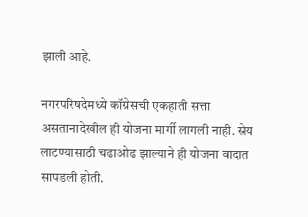झाली आहे.

नगरपरिषदेमध्ये कॉग्रेसची एकहाती सत्ता असतानादेखील ही योजना मार्गी लागली नाही. स्रेय लाटण्यासाठी चढाओढ झाल्याने ही योजना वादात सापडली होती.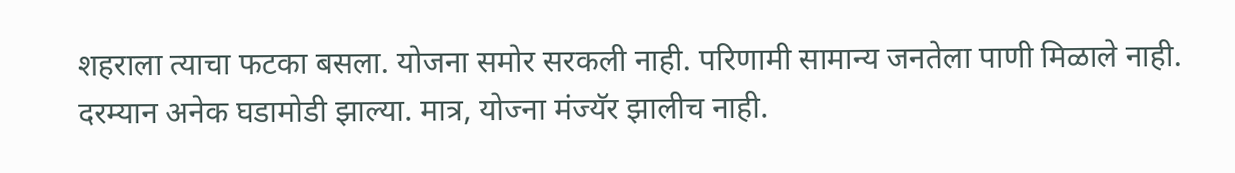शहराला त्याचा फटका बसला. योजना समोर सरकली नाही. परिणामी सामान्य जनतेला पाणी मिळाले नाही. दरम्यान अनेक घडामोडी झाल्या. मात्र, योज्ना मंज्यॅर झालीच नाही.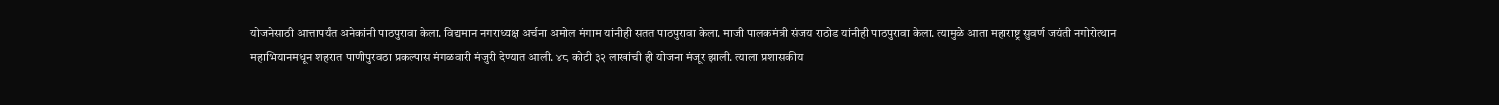योजनेसाठी आत्तापर्यंत अनेकांनी पाठपुरावा केला. विद्यमान नगराध्यक्ष अर्चना अमोल मंगाम यांनीही सतत पाठपुरावा केला. माजी पालकमंत्री संजय राठोड यांनीही पाठपुरावा केला. त्यामुळे आता महाराष्ट्र सुवर्ण जयंती नगोरोत्थान महाभियानमधून शहरात पाणीपुरवठा प्रकल्पास मंगळवारी मंजुरी देण्यात आली. ४८ कोटी ३२ लाखांची ही योजना मंजूर झाली. त्याला प्रशासकीय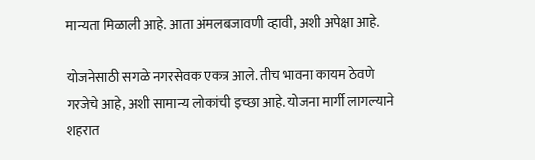मान्यता मिळाली आहे. आता अंमलबजावणी व्हावी, अशी अपेक्षा आहे.

योजनेसाठी सगळे नगरसेवक एकत्र आले. तीच भावना कायम ठेवणे गरजेचे आहे, अशी सामान्य लोकांची इच्छा आहे. योजना मार्गी लागल्याने शहरात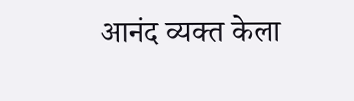आनंद व्यक्त केला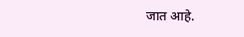जात आहे.